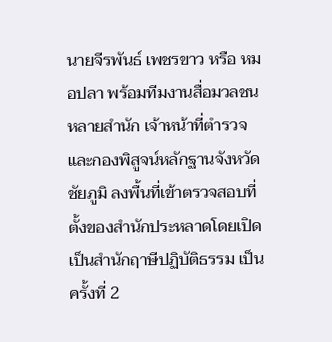นายจีรพันธ์ เพชรขาว หรือ หมอปลา พร้อมทีมงานสื่อมวลชนหลายสำนัก เจ้าหน้าที่ตำรวจ และกองพิสูจน์หลักฐานจังหวัดชัยภูมิ ลงพื้นที่เข้าตรวจสอบที่ตั้งของสำนักประหลาดโดยเปิดเป็นสำนักฤาษีปฏิบัติธรรม เป็นครั้งที่ 2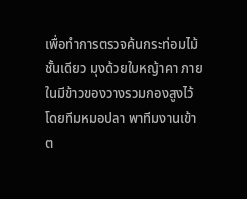เพื่อทำการตรวจค้นกระท่อมไม้ชั้นเดียว มุงด้วยใบหญ้าคา ภายในมีข้าวของวางรวมกองสูงไว้
โดยทีมหมอปลา พาทีมงานเข้าต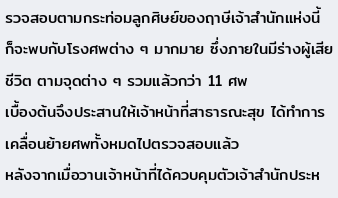รวจสอบตามกระท่อมลูกศิษย์ของฤาษีเจ้าสำนักแห่งนี้ ก็จะพบกับโรงศพต่าง ๆ มากมาย ซึ่งภายในมีร่างผู้เสียชีวิต ตามจุดต่าง ๆ รวมแล้วกว่า 11 ศพ
เบื้องต้นจึงประสานให้เจ้าหน้าที่สาธารณะสุข ได้ทำการเคลื่อนย้ายศพทั้งหมดไปตรวจสอบแล้ว
หลังจากเมื่อวานเจ้าหน้าที่ได้ควบคุมตัวเจ้าสำนักประห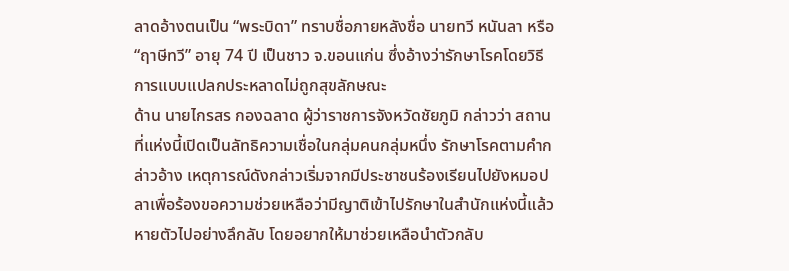ลาดอ้างตนเป็น “พระบิดา” ทราบชื่อภายหลังชื่อ นายทวี หนันลา หรือ “ฤาษีทวี” อายุ 74 ปี เป็นชาว จ.ขอนแก่น ซึ่งอ้างว่ารักษาโรคโดยวิธีการแบบแปลกประหลาดไม่ถูกสุขลักษณะ
ด้าน นายไกรสร กองฉลาด ผู้ว่าราชการจังหวัดชัยภูมิ กล่าวว่า สถานที่แห่งนี้เปิดเป็นลัทธิความเชื่อในกลุ่มคนกลุ่มหนึ่ง รักษาโรคตามคำกล่าวอ้าง เหตุการณ์ดังกล่าวเริ่มจากมีประชาชนร้องเรียนไปยังหมอปลาเพื่อร้องขอความช่วยเหลือว่ามีญาติเข้าไปรักษาในสำนักแห่งนี้แล้วหายตัวไปอย่างลึกลับ โดยอยากให้มาช่วยเหลือนำตัวกลับ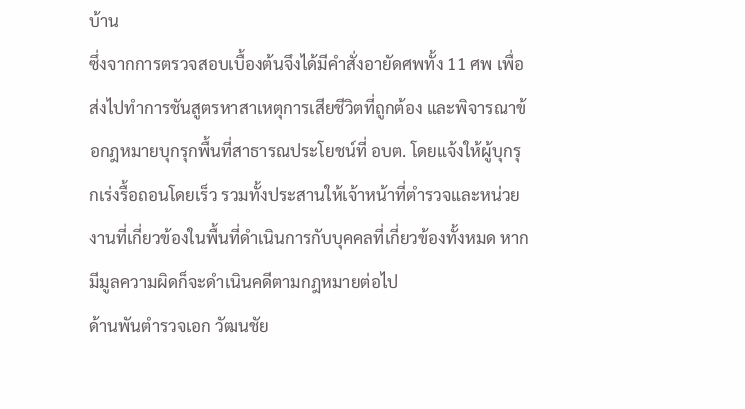บ้าน
ซึ่งจากการตรวจสอบเบื้องต้นจึงได้มีคำสั่งอายัดศพทั้ง 11 ศพ เพื่อส่งไปทำการชันสูตรหาสาเหตุการเสียชีวิตที่ถูกต้อง และพิจารณาข้อกฎหมายบุกรุกพื้นที่สาธารณประโยชน์ที่ อบต. โดยแจ้งให้ผู้บุกรุกเร่งรื้อถอนโดยเร็ว รวมทั้งประสานให้เจ้าหน้าที่ตำรวจและหน่วยงานที่เกี่ยวข้องในพื้นที่ดำเนินการกับบุคคลที่เกี่ยวข้องทั้งหมด หากมีมูลความผิดก็จะดำเนินคดีตามกฎหมายต่อไป
ด้านพันตำรวจเอก วัฒนชัย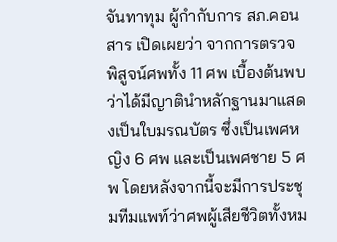จันทาทุม ผู้กำกับการ สภ.คอนสาร เปิดเผยว่า จากการตรวจพิสูจน์ศพทั้ง 11 ศพ เบื้องต้นพบว่าได้มีญาตินำหลักฐานมาแสดงเป็นใบมรณบัตร ซึ่งเป็นเพศหญิง 6 ศพ และเป็นเพศชาย 5 ศพ โดยหลังจากนี้จะมีการประชุมทีมแพท์ว่าศพผู้เสียชีวิตทั้งหม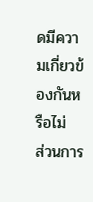ดมีความเกี่ยวข้องกันหรือไม่
ส่วนการ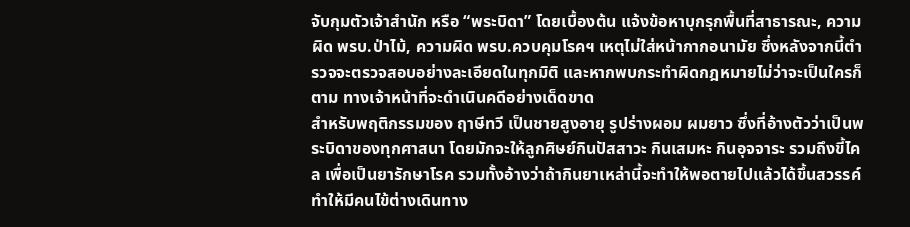จับกุมตัวเจ้าสำนัก หรือ “พระบิดา” โดยเบื้องต้น แจ้งข้อหาบุกรุกพื้นที่สาธารณะ, ความผิด พรบ.ป่าไม้, ความผิด พรบ.ควบคุมโรคฯ เหตุไม่ใส่หน้ากากอนามัย ซึ่งหลังจากนี้ตำรวจจะตรวจสอบอย่างละเอียดในทุกมิติ และหากพบกระทำผิดกฎหมายไม่ว่าจะเป็นใครก็ตาม ทางเจ้าหน้าที่จะดำเนินคดีอย่างเด็ดขาด
สำหรับพฤติกรรมของ ฤาษีทวี เป็นชายสูงอายุ รูปร่างผอม ผมยาว ซึ่งที่อ้างตัวว่าเป็นพระบิดาของทุกศาสนา โดยมักจะให้ลูกศิษย์กินปัสสาวะ กินเสมหะ กินอุจจาระ รวมถึงขี้ไคล เพื่อเป็นยารักษาโรค รวมทั้งอ้างว่าถ้ากินยาเหล่านี้จะทำให้พอตายไปแล้วได้ขึ้นสวรรค์ ทำให้มีคนไข้ต่างเดินทาง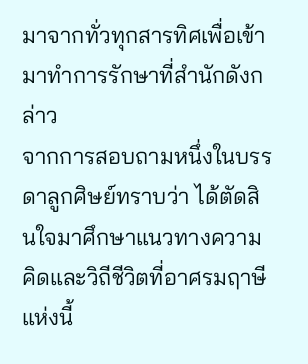มาจากทั่วทุกสารทิศเพื่อเข้ามาทำการรักษาที่สำนักดังกล่าว
จากการสอบถามหนึ่งในบรรดาลูกศิษย์ทราบว่า ได้ตัดสินใจมาศึกษาแนวทางความคิดและวิถีชีวิตที่อาศรมฤาษีแห่งนี้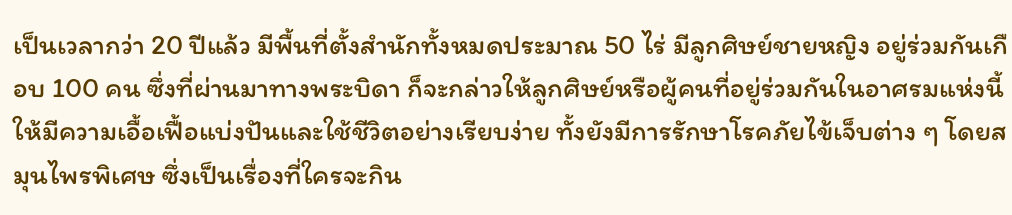เป็นเวลากว่า 20 ปีแล้ว มีพื้นที่ตั้งสำนักทั้งหมดประมาณ 50 ไร่ มีลูกศิษย์ชายหญิง อยู่ร่วมกันเกือบ 100 คน ซึ่งที่ผ่านมาทางพระบิดา ก็จะกล่าวให้ลูกศิษย์หรือผู้คนที่อยู่ร่วมกันในอาศรมแห่งนี้ ให้มีความเอื้อเฟื้อแบ่งปันและใช้ชีวิตอย่างเรียบง่าย ทั้งยังมีการรักษาโรคภัยไข้เจ็บต่าง ๆ โดยสมุนไพรพิเศษ ซึ่งเป็นเรื่องที่ใครจะกิน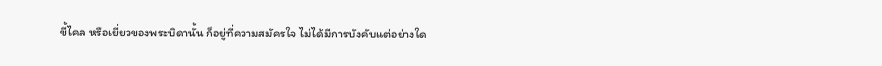ขี้ไคล หรือเยี่ยวของพระบิดานั้น ก็อยู่ที่ความสมัครใจ ไม่ได้มีการบังคับแต่อย่างใด